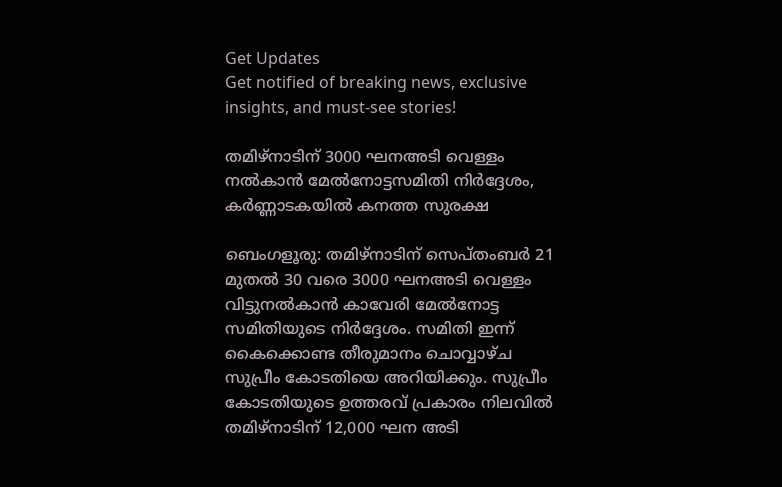Get Updates
Get notified of breaking news, exclusive insights, and must-see stories!

തമിഴ്‌നാടിന് 3000 ഘനഅടി വെള്ളം നല്‍കാന്‍ മേല്‍നോട്ടസമിതി നിര്‍ദ്ദേശം, കര്‍ണ്ണാടകയില്‍ കനത്ത സുരക്ഷ

ബെംഗളൂരു: തമിഴ്‌നാടിന് സെപ്തംബര്‍ 21 മുതല്‍ 30 വരെ 3000 ഘനഅടി വെള്ളം വിട്ടുനല്‍കാന്‍ കാവേരി മേല്‍നോട്ട സമിതിയുടെ നിര്‍ദ്ദേശം. സമിതി ഇന്ന് കൈക്കൊണ്ട തീരുമാനം ചൊവ്വാഴ്ച സുപ്രീം കോടതിയെ അറിയിക്കും. സുപ്രീം കോടതിയുടെ ഉത്തരവ് പ്രകാരം നിലവില്‍ തമിഴ്‌നാടിന് 12,000 ഘന അടി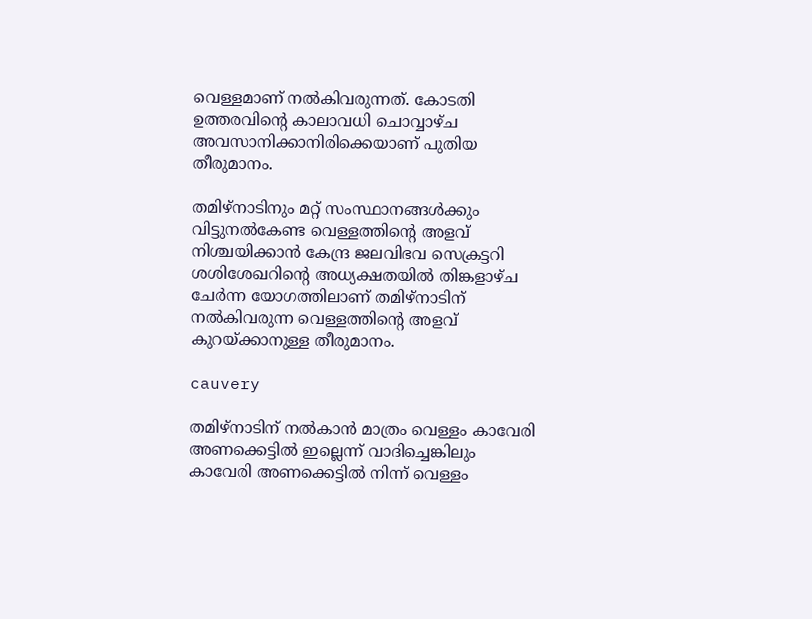വെള്ളമാണ് നല്‍കിവരുന്നത്. കോടതി ഉത്തരവിന്റെ കാലാവധി ചൊവ്വാഴ്ച അവസാനിക്കാനിരിക്കെയാണ് പുതിയ തീരുമാനം.

തമിഴ്‌നാടിനും മറ്റ് സംസ്ഥാനങ്ങള്‍ക്കും വിട്ടുനല്‍കേണ്ട വെള്ളത്തിന്റെ അളവ് നിശ്ചയിക്കാന്‍ കേന്ദ്ര ജലവിഭവ സെക്രട്ടറി ശശിശേഖറിന്റെ അധ്യക്ഷതയില്‍ തിങ്കളാഴ്ച ചേര്‍ന്ന യോഗത്തിലാണ് തമിഴ്‌നാടിന് നല്‍കിവരുന്ന വെള്ളത്തിന്റെ അളവ് കുറയ്ക്കാനുള്ള തീരുമാനം.

cauvery

തമിഴ്‌നാടിന് നല്‍കാന്‍ മാത്രം വെള്ളം കാവേരി അണക്കെട്ടില്‍ ഇല്ലെന്ന് വാദിച്ചെങ്കിലും കാവേരി അണക്കെട്ടില്‍ നിന്ന് വെള്ളം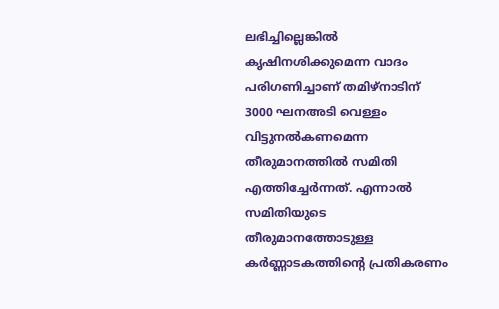ലഭിച്ചില്ലെങ്കില്‍ കൃഷിനശിക്കുമെന്ന വാദം പരിഗണിച്ചാണ് തമിഴ്‌നാടിന് 3000 ഘനഅടി വെള്ളം വിട്ടുനല്‍കണമെന്ന തീരുമാനത്തില്‍ സമിതി എത്തിച്ചേര്‍ന്നത്. എന്നാല്‍ സമിതിയുടെ തീരുമാനത്തോടുള്ള കര്‍ണ്ണാടകത്തിന്റെ പ്രതികരണം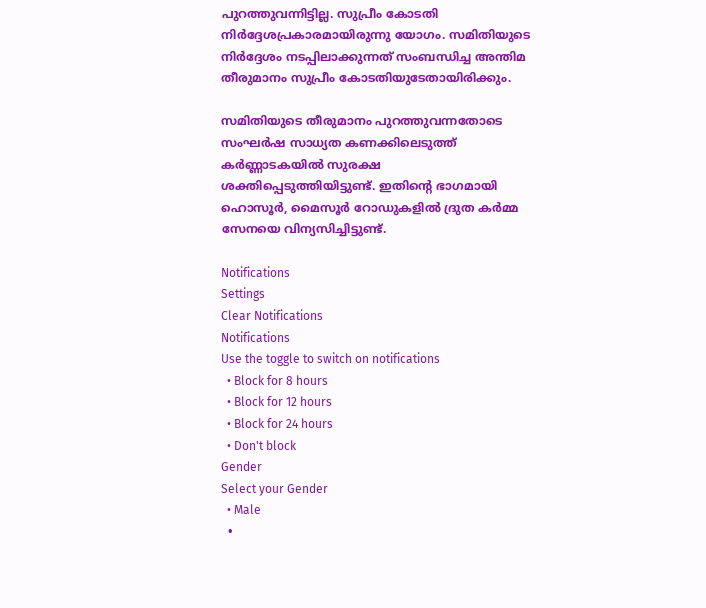പുറത്തുവന്നിട്ടില്ല. സുപ്രീം കോടതി നിര്‍ദ്ദേശപ്രകാരമായിരുന്നു യോഗം. സമിതിയുടെ നിര്‍ദ്ദേശം നടപ്പിലാക്കുന്നത് സംബന്ധിച്ച അന്തിമ തീരുമാനം സുപ്രീം കോടതിയുടേതായിരിക്കും.

സമിതിയുടെ തീരുമാനം പുറത്തുവന്നതോടെ സംഘര്‍ഷ സാധ്യത കണക്കിലെടുത്ത് കര്‍ണ്ണാടകയില്‍ സുരക്ഷ ശക്തിപ്പെടുത്തിയിട്ടുണ്ട്. ഇതിന്റെ ഭാഗമായി ഹൊസൂര്‍, മൈസൂര്‍ റോഡുകളില്‍ ദ്രുത കര്‍മ്മ സേനയെ വിന്യസിച്ചിട്ടുണ്ട്.

Notifications
Settings
Clear Notifications
Notifications
Use the toggle to switch on notifications
  • Block for 8 hours
  • Block for 12 hours
  • Block for 24 hours
  • Don't block
Gender
Select your Gender
  • Male
  •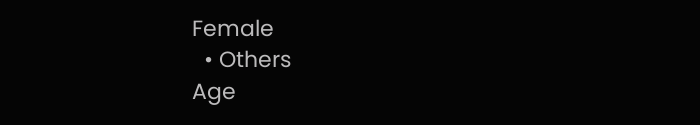Female
  • Others
Age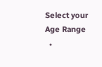Select your Age Range
  •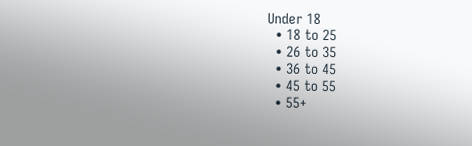Under 18
  • 18 to 25
  • 26 to 35
  • 36 to 45
  • 45 to 55
  • 55+